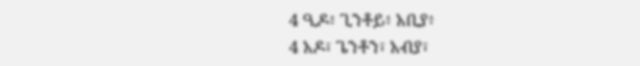4 ዒዶ፥ ጊንቶይ፥ አቢያ፥
4 አዶ፣ ጌንቶን፣ አብያ፣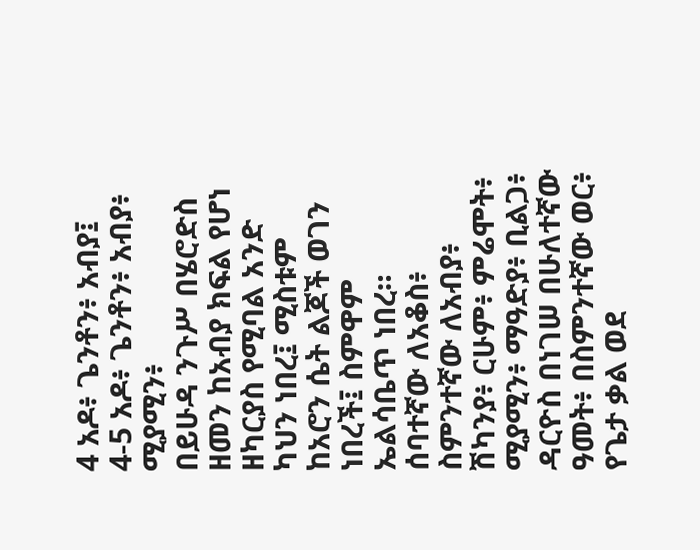4 አዶ፥ ጌንቶን፥ አብያ፤
4-5 አዶ፥ ጌንቶን፥ አብያ፥ ሚያሚን፥
በይሁዳ ንጉሥ በሄሮድስ ዘመን ከአብያ ክፍል የሆነ ዘካርያስ የሚባል አንድ ካህን ነበረ፤ ሚስቱም ከአሮን ሴት ልጆች ወገን ነበረች፤ ስምዋም ኤልሳቤጥ ነበረ።
ሰባተኛው ለአቆስ፥ ስምንተኛው ለአብያ፥
ሽካንያ፥ ርሁም፥ ምሬሞት፥
ሚያሚን፥ ማዓድያ፥ ቢልጋ፥
ዳርዮስ በነገሠ በሁለተኛው ዓመት፥ በስምንተኛው ወር፥ የጌታ ቃል ወደ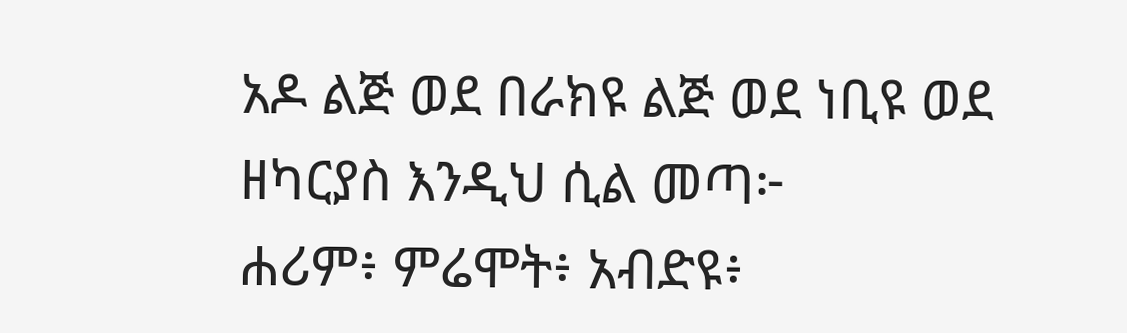አዶ ልጅ ወደ በራክዩ ልጅ ወደ ነቢዩ ወደ ዘካርያስ እንዲህ ሲል መጣ፦
ሐሪም፥ ምሬሞት፥ አብድዩ፥